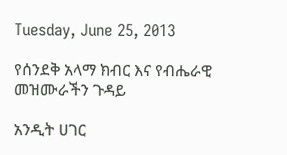Tuesday, June 25, 2013

የሰንደቅ አላማ ክብር እና የብሔራዊ መዝሙራችን ጉዳይ

አንዲት ሀገር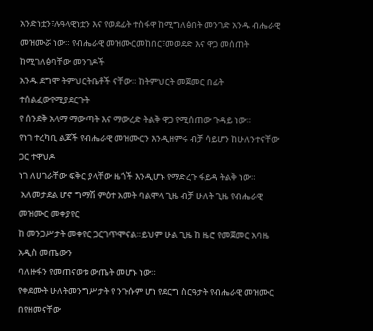አንድነቷን፣ሉዓላዊነቷን እና የወደፊት ተስፋዋ ከሚግለፅበት መንገድ አንዱ ብሔራዊ
መዝሙሯ ነው። የብሔራዊ መዝሙርመከበር፣መወደድ እና ዋጋ መሰጠት ከሚገለፅባቸው መንገዶች
አንዱ ደግሞ ትምህርትቤቶች ናቸው። ከትምህርት መጀመር በፊት ተሰልፈውየሚያደርጉት
የ ሰንደቅ አላማ ማውጣት እና ማውረድ ትልቅ ዋጋ የሚሰጠው ጉዳይ ነው።
የነገ ተረካቢ ልጆች የብሔራዊ መዝሙርን እንዲዘምሩ ብቻ ሳይሆን ከሁለንተናቸው ጋር ተዋህዶ
ነገ ለሀገራቸው ፍቅር ያላቸው ዜጎች እንዲሆኑ የማድረጉ ፋይዳ ትልቅ ነው።
 አለመታደል ሆኖ ግማሽ ምዕተ አመት ባልሞላ ጊዜ ብቻ ሁለት ጊዜ የብሔራዊ መዝሙር መቀያየር
ከ መንጋሥታት መቀየር ጋርገጥሞናል።ይህም ሁል ጊዜ ከ ዜሮ የመጀመር አባዜ አዲስ መጤውን
ባለዙፋን የመጠናወቱ ውጤት መሆኑ ነው።
የቀደሙት ሁለትመንግሥታት የ ንጉሱም ሆነ የደርግ ስርዓታት የብሔራዊ መዝሙር በየዘመናቸው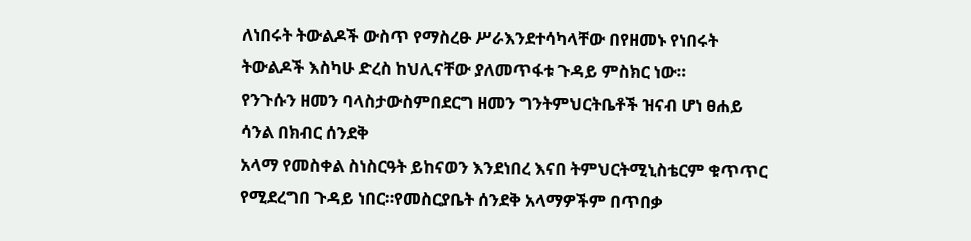ለነበሩት ትውልዶች ውስጥ የማስረፁ ሥራእንደተሳካላቸው በየዘመኑ የነበሩት ትውልዶች እስካሁ ድረስ ከህሊናቸው ያለመጥፋቱ ጉዳይ ምስክር ነው።
የንጉሱን ዘመን ባላስታውስምበደርግ ዘመን ግንትምህርትቤቶች ዝናብ ሆነ ፀሐይ ሳንል በክብር ሰንደቅ
አላማ የመስቀል ስነስርዓት ይከናወን እንደነበረ እናበ ትምህርትሚኒስቴርም ቁጥጥር የሚደረግበ ጉዳይ ነበር።የመስርያቤት ሰንደቅ አላማዎችም በጥበቃ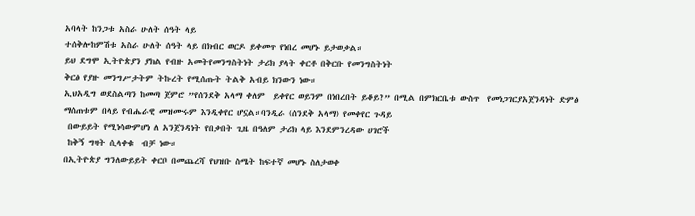አባላት ከንጋቱ አስራ ሁለት ሰዓት ላይ
ተሰቅሎከምሽቱ አስራ ሁለት ሰዓት ላይ በክብር ወርዶ ይቀመጥ የነበረ መሆኑ ይታወቃል።
ይህ ደግሞ ኢትዮጵያን ያክል የብዙ አመትየመንግስትነት ታሪክ ያላት ቀርቶ በቅርቡ የመንግስትነት
ቅርፅ የያዙ መንግሥታትም ትኩረት የሚሰጡት ትልቅ አብይ ክንውን ነው።
ኢህአዲግ ወደስልጣን ከመጣ ጀምሮ ”የሰንደቅ አላማ ቀለም  ይቀየር ወይንም በነበረበት ይቆይ?” በሚል በምክርቤቱ ውስጥ  የመነጋገርያአጀንዳነት ድምፅ
ማሰጠቱም በላይ የብሔራዊ መዝሙሩም እንዲቀየር ሆኗል።ባንዲራ (ሰንደቅ አላማ) የመቀየር ጉዳይ
 በውይይት የሚነሳውምሆነ ለ አንጀንዳነት የበቃበት ጊዜ በዓለም ታሪክ ላይ እንደምንረዳው ሀገሮች
 ከቅኝ ግዛት ሲላቀቁ  ብቻ ነው።
በኢትዮጵያ ግንለውይይት ቀርቦ በመጨረሻ የህዝቡ ስሜት ከፍተኛ መሆኑ ስለታወቀ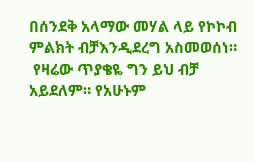በሰንደቅ አላማው መሃል ላይ የኮኮብ ምልክት ብቻእንዲደረግ አስመወሰነ።
 የዛሬው ጥያቄዬ ግን ይህ ብቻ አይደለም። የአሁኑም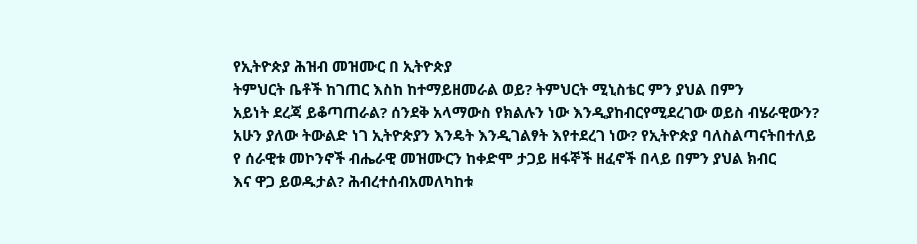የኢትዮጵያ ሕዝብ መዝሙር በ ኢትዮጵያ
ትምህርት ቤቶች ከገጠር እስከ ከተማይዘመራል ወይ? ትምህርት ሚኒስቴር ምን ያህል በምን
አይነት ደረጃ ይቆጣጠራል? ሰንደቅ አላማውስ የክልሉን ነው እንዲያከብርየሚደረገው ወይስ ብሄራዊውን?
አሁን ያለው ትውልድ ነገ ኢትዮጵያን እንዴት እንዲገልፃት እየተደረገ ነው? የኢትዮጵያ ባለስልጣናትበተለይ
የ ሰራዊቱ መኮንኖች ብሔራዊ መዝሙርን ከቀድሞ ታጋይ ዘፋኞች ዘፈኖች በላይ በምን ያህል ክብር
እና ዋጋ ይወዱታል? ሕብረተሰብአመለካከቱ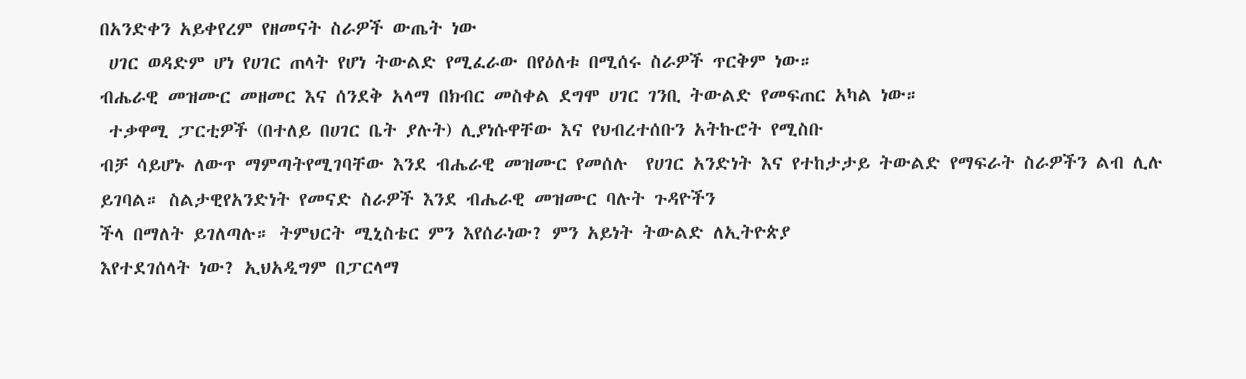በአንድቀን አይቀየረም የዘመናት ስራዎች ውጤት ነው
 ሀገር ወዳድም ሆነ የሀገር ጠላት የሆነ ትውልድ የሚፈራው በየዕለቱ በሚሰሩ ስራዎች ጥርቅም ነው።
ብሔራዊ መዝሙር መዘመር እና ሰንደቅ አላማ በክብር መስቀል ደግሞ ሀገር ገንቢ ትውልድ የመፍጠር አካል ነው።
 ተቃዋሚ ፓርቲዎች (በተለይ በሀገር ቤት ያሉት) ሊያነሱዋቸው እና የህብረተሰቡን አትኩሮት የሚስቡ
ብቻ ሳይሆኑ ለውጥ ማምጣትየሚገባቸው እንደ ብሔራዊ መዝሙር የመሰሉ  የሀገር አንድነት እና የተከታታይ ትውልድ የማፍራት ስራዎችን ልብ ሊሉ ይገባል። ስልታዊየአንድነት የመናድ ስራዎች እንደ ብሔራዊ መዝሙር ባሉት ጉዳዮችን
ችላ በማለት ይገለጣሉ። ትምህርት ሚኒስቴር ምን እየሰራነው? ምን አይነት ትውልድ ለኢትዮጵያ
እየተደገሰላት ነው? ኢህአዲግም በፓርላማ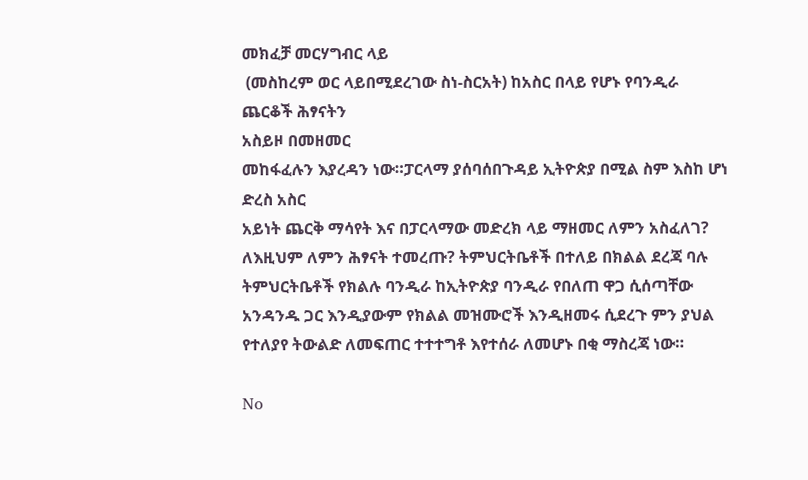መክፈቻ መርሃግብር ላይ
 (መስከረም ወር ላይበሚደረገው ስነ-ስርአት) ከአስር በላይ የሆኑ የባንዲራ ጨርቆች ሕፃናትን
አስይዞ በመዘመር
መከፋፈሉን እያረዳን ነው።ፓርላማ ያሰባሰበጉዳይ ኢትዮጵያ በሚል ስም እስከ ሆነ ድረስ አስር
አይነት ጨርቅ ማሳየት እና በፓርላማው መድረክ ላይ ማዘመር ለምን አስፈለገ? ለእዚህም ለምን ሕፃናት ተመረጡ? ትምህርትቤቶች በተለይ በክልል ደረጃ ባሉ ትምህርትቤቶች የክልሉ ባንዲራ ከኢትዮጵያ ባንዲራ የበለጠ ዋጋ ሲሰጣቸው አንዳንዱ ጋር እንዲያውም የክልል መዝሙሮች እንዲዘመሩ ሲደረጉ ምን ያህል የተለያየ ትውልድ ለመፍጠር ተተተግቶ እየተሰራ ለመሆኑ በቂ ማስረጃ ነው።

No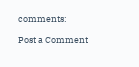comments:

Post a Comment